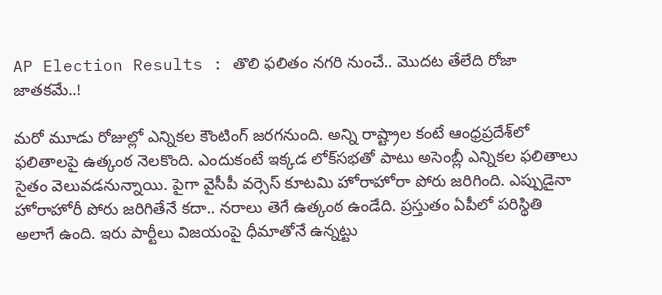AP Election Results : తొలి ఫలితం నగరి నుంచే.. మొదట తేలేది రోజా జాతకమే..!

మరో మూడు రోజుల్లో ఎన్నికల కౌంటింగ్ జరగనుంది. అన్ని రాష్ట్రాల కంటే ఆంధ్రప్రదేశ్‌లో ఫలితాలపై ఉత్కంఠ నెలకొంది. ఎందుకంటే ఇక్కడ లోక్‌సభతో పాటు అసెంబ్లీ ఎన్నికల ఫలితాలు సైతం వెలువడనున్నాయి. పైగా వైసీపీ వర్సెస్ కూటమి హోరాహోరా పోరు జరిగింది. ఎప్పుడైనా హోరాహోరీ పోరు జరిగితేనే కదా.. నరాలు తెగే ఉత్కంఠ ఉండేది. ప్రస్తుతం ఏపీలో పరిస్థితి అలాగే ఉంది. ఇరు పార్టీలు విజయంపై ధీమాతోనే ఉన్నట్టు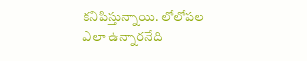కనిపిస్తున్నాయి. లోలోపల ఎలా ఉన్నారనేది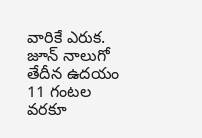వారికే ఎరుక. జూన్ నాలుగో తేదీన ఉదయం 11 గంటల వరకూ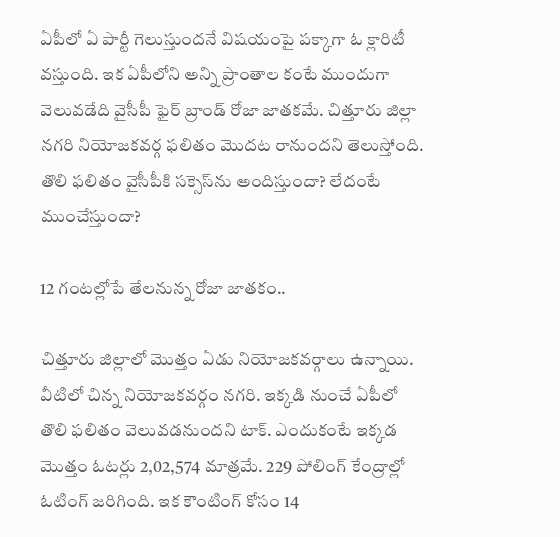ఏపీలో ఏ పార్టీ గెలుస్తుందనే విషయంపై పక్కాగా ఓ క్లారిటీ వస్తుంది. ఇక ఏపీలోని అన్ని ప్రాంతాల కంటే ముందుగా వెలువడేది వైసీపీ ఫైర్ బ్రాండ్ రోజా జాతకమే. చిత్తూరు జిల్లా నగరి నియోజకవర్గ ఫలితం మొదట రానుందని తెలుస్తోంది. తొలి ఫలితం వైసీపీకి సక్సెస్‌ను అందిస్తుందా? లేదంటే ముంచేస్తుందా?

12 గంటల్లోపే తేలనున్న రోజా జాతకం..

చిత్తూరు జిల్లాలో మొత్తం ఏడు నియోజకవర్గాలు ఉన్నాయి. వీటిలో చిన్న నియోజకవర్గం నగరి. ఇక్కడి నుంచే ఏపీలో తొలి ఫలితం వెలువడనుందని టాక్. ఎందుకంటే ఇక్కడ మొత్తం ఓటర్లు 2,02,574 మాత్రమే. 229 పోలింగ్ కేంద్రాల్లో ఓటింగ్ జరిగింది. ఇక కౌంటింగ్ కోసం 14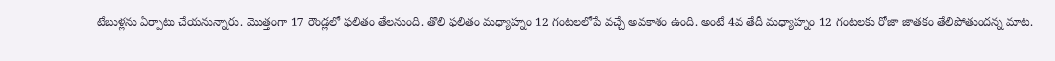టేబుళ్లను ఏర్పాటు చేయనున్నారు. మొత్తంగా 17 రౌండ్లలో ఫలితం తేలనుంది. తొలి ఫలితం మధ్యాహ్నం 12 గంటలలోపే వచ్చే అవకాశం ఉంది. అంటే 4వ తేదీ మధ్యాహ్నం 12 గంటలకు రోజా జాతకం తేలిపోతుందన్న మాట.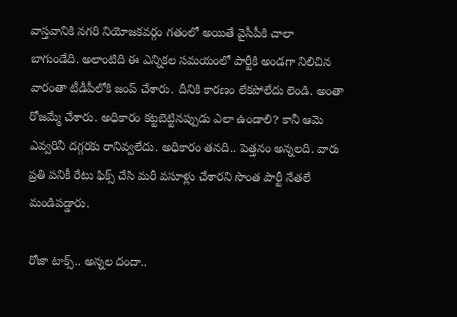వాస్తవానికి నగరి నియోజకవర్గం గతంలో అయితే వైసీపీకి చాలా బాగుండేది. అలాంటిది ఈ ఎన్నికల సమయంలో పార్టీకి అండగా నిలిచిన వారంతా టీడీపీలోకి జంప్ చేశారు. దీనికి కారణం లేకపోలేదు లెండి. అంతా రోజమ్మే చేశారు. అధికారం కట్టబెట్టినప్పుడు ఎలా ఉండాలి? కానీ ఆమె ఎవ్వరినీ దగ్గరకు రానివ్వలేదు. అధికారం తనది.. పెత్తనం అన్నలది. వారు ప్రతి పనికీ రేటు ఫిక్స్ చేసి మరీ వసూళ్లు చేశారని సొంత పార్టీ నేతలే మండిపడ్డారు.

రోజా టాక్స్.. అన్నల దందా..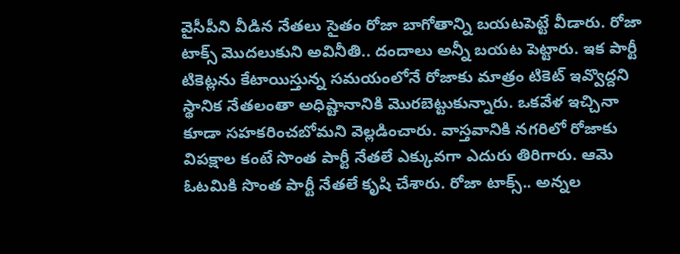వైసీపీని వీడిన నేతలు సైతం రోజా బాగోతాన్ని బయటపెట్టే వీడారు. రోజా టాక్స్ మొదలుకుని అవినీతి.. దందాలు అన్నీ బయట పెట్టారు. ఇక పార్టీ టికెట్లను కేటాయిస్తున్న సమయంలోనే రోజాకు మాత్రం టికెట్ ఇవ్వొద్దని స్థానిక నేతలంతా అధిష్టానానికి మొరబెట్టుకున్నారు. ఒకవేళ ఇచ్చినా కూడా సహకరించబోమని వెల్లడించారు. వాస్తవానికి నగరిలో రోజాకు విపక్షాల కంటే సొంత పార్టీ నేతలే ఎక్కువగా ఎదురు తిరిగారు. ఆమె ఓటమికి సొంత పార్టీ నేతలే కృషి చేశారు. రోజా టాక్స్.. అన్నల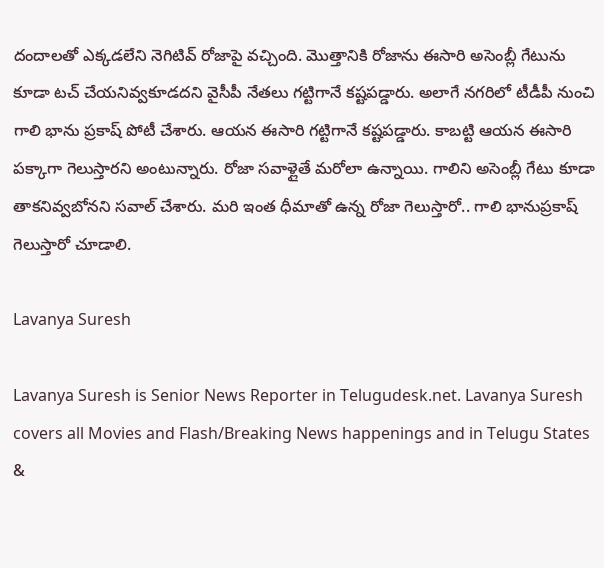దందాలతో ఎక్కడలేని నెగిటివ్ రోజాపై వచ్చింది. మొత్తానికి రోజాను ఈసారి అసెంబ్లీ గేటును కూడా టచ్ చేయనివ్వకూడదని వైసీపీ నేతలు గట్టిగానే కష్టపడ్డారు. అలాగే నగరిలో టీడీపీ నుంచి గాలి భాను ప్రకాష్ పోటీ చేశారు. ఆయన ఈసారి గట్టిగానే కష్టపడ్డారు. కాబట్టి ఆయన ఈసారి పక్కాగా గెలుస్తారని అంటున్నారు. రోజా సవాళ్లైతే మరోలా ఉన్నాయి. గాలిని అసెంబ్లీ గేటు కూడా తాకనివ్వబోనని సవాల్ చేశారు. మరి ఇంత ధీమాతో ఉన్న రోజా గెలుస్తారో.. గాలి భానుప్రకాష్ గెలుస్తారో చూడాలి.

Lavanya Suresh

Lavanya Suresh is Senior News Reporter in Telugudesk.net. Lavanya Suresh covers all Movies and Flash/Breaking News happenings and in Telugu States &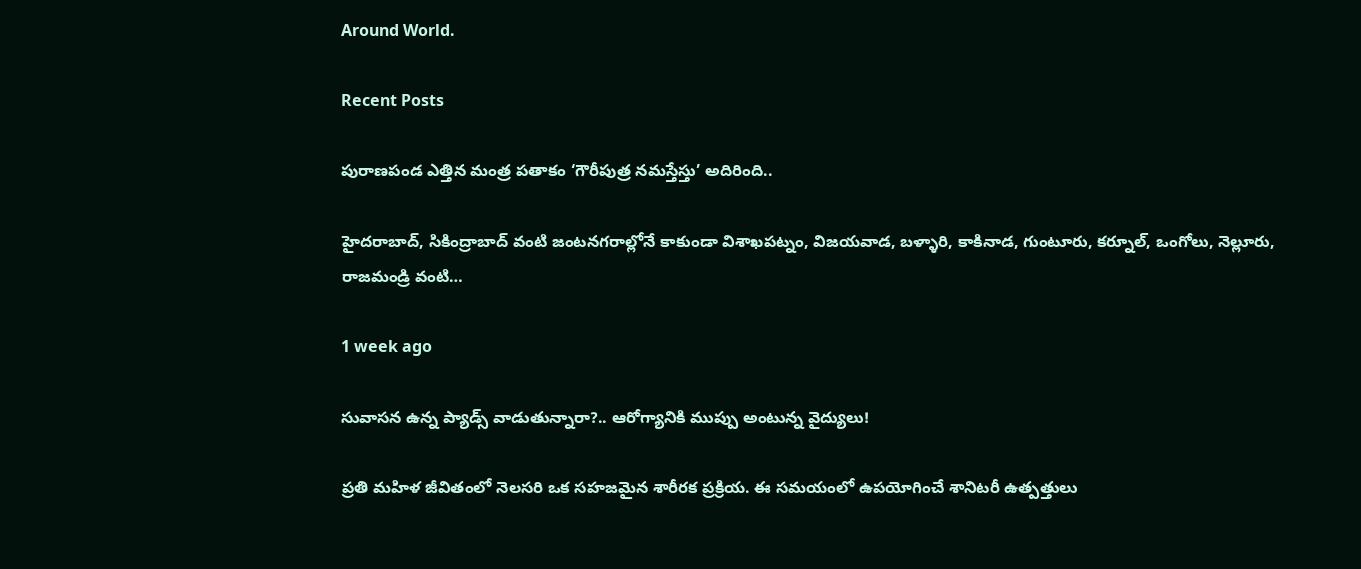Around World.

Recent Posts

పురాణపండ ఎత్తిన మంత్ర పతాకం ‘గౌరీపుత్ర నమస్తేస్తు’ అదిరింది..

హైదరాబాద్, సికింద్రాబాద్ వంటి జంటనగరాల్లోనే కాకుండా విశాఖపట్నం, విజయవాడ, బళ్ళారి, కాకినాడ, గుంటూరు, కర్నూల్, ఒంగోలు, నెల్లూరు, రాజమండ్రి వంటి…

1 week ago

సువాసన ఉన్న ప్యాడ్స్ వాడుతున్నారా?.. ఆరోగ్యానికి ముప్పు అంటున్న వైద్యులు!

ప్రతి మహిళ జీవితంలో నెలసరి ఒక సహజమైన శారీరక ప్రక్రియ. ఈ సమయంలో ఉపయోగించే శానిటరీ ఉత్పత్తులు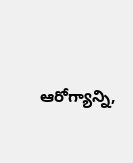ఆరోగ్యాన్ని,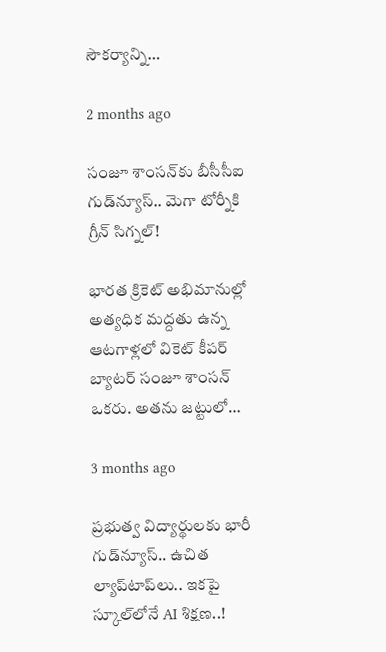సౌకర్యాన్ని…

2 months ago

సంజూ శాంసన్‌కు బీసీసీఐ గుడ్‌న్యూస్.. మెగా టోర్నీకి గ్రీన్ సిగ్నల్!

భారత క్రికెట్ అభిమానుల్లో అత్యధిక మద్దతు ఉన్న ఆటగాళ్లలో వికెట్ కీపర్ బ్యాటర్ సంజూ శాంసన్ ఒకరు. అతను జట్టులో…

3 months ago

ప్రభుత్వ విద్యార్థులకు భారీ గుడ్‌న్యూస్.. ఉచిత ల్యాప్‌టాప్‌లు.. ఇకపై స్కూల్‌లోనే AI శిక్షణ..!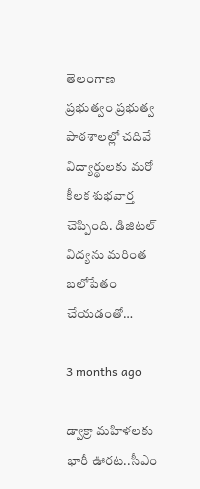తెలంగాణ ప్రభుత్వం ప్రభుత్వ పాఠశాలల్లో చదివే విద్యార్థులకు మరో కీలక శుభవార్త చెప్పింది. డిజిటల్ విద్యను మరింత బలోపేతం చేయడంతో…

3 months ago

డ్వాక్రా మహిళలకు భారీ ఊరట..సీఎం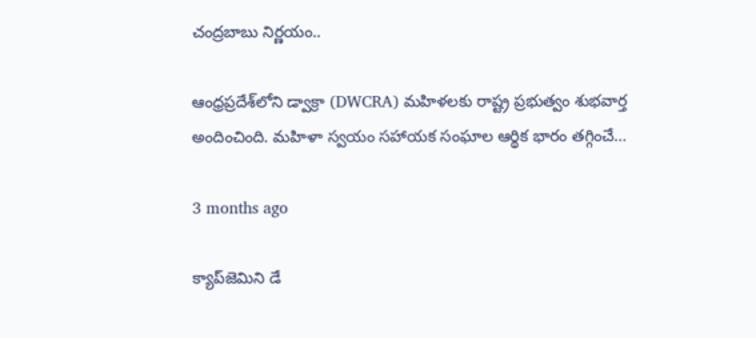చంద్రబాబు నిర్ణయం..

ఆంధ్రప్రదేశ్‌లోని డ్వాక్రా (DWCRA) మహిళలకు రాష్ట్ర ప్రభుత్వం శుభవార్త అందించింది. మహిళా స్వయం సహాయక సంఘాల ఆర్థిక భారం తగ్గించే…

3 months ago

క్యాప్‌జెమిని డే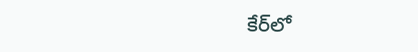కేర్‌లో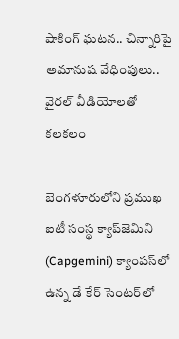షాకింగ్ ఘటన.. చిన్నారిపై అమానుష వేధింపులు.. వైరల్ వీడియోలతో కలకలం

బెంగళూరులోని ప్రముఖ ఐటీ సంస్థ క్యాప్‌జెమిని (Capgemini) క్యాంపస్‌లో ఉన్న డే కేర్ సెంటర్‌లో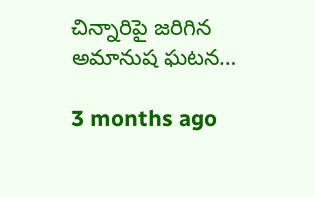చిన్నారిపై జరిగిన అమానుష ఘటన…

3 months ago